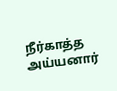நீர்காத்த அய்யனார்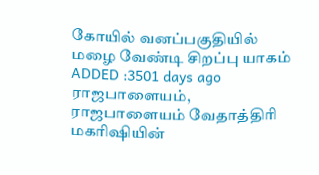கோயில் வனப்பகுதியில் மழை வேண்டி சிறப்பு யாகம்
ADDED :3501 days ago
ராஜபாளையம், ராஜபாளையம் வேதாத்திரி மகரிஷியின்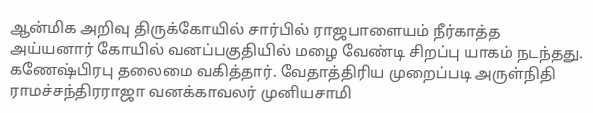ஆன்மிக அறிவு திருக்கோயில் சார்பில் ராஜபாளையம் நீர்காத்த அய்யனார் கோயில் வனப்பகுதியில் மழை வேண்டி சிறப்பு யாகம் நடந்தது. கணேஷ்பிரபு தலைமை வகித்தார். வேதாத்திரிய முறைப்படி அருள்நிதி ராமச்சந்திரராஜா வனக்காவலர் முனியசாமி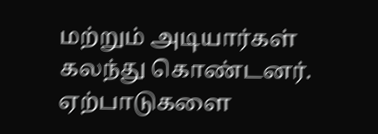மற்றும் அடியார்கள் கலந்து கொண்டனர். ஏற்பாடுகளை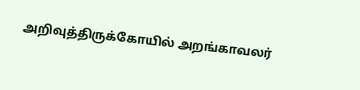அறிவுத்திருக்கோயில் அறங்காவலர்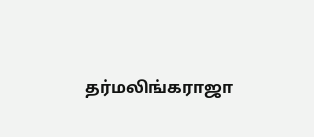தர்மலிங்கராஜா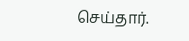செய்தார்.